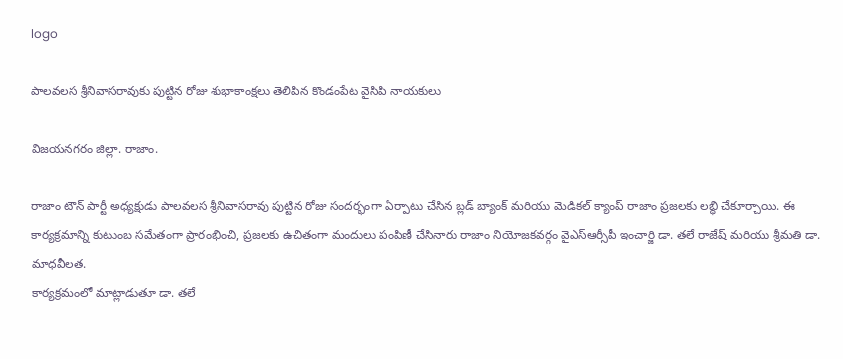logo

పాలవలస శ్రీనివాసరావుకు పుట్టిన రోజు శుభాకాంక్షలు తెలిపిన కొండంపేట వైసిపి నాయకులు

విజయనగరం జిల్లా. రాజాం.

రాజాం టౌన్ పార్టీ అధ్యక్షుడు పాలవలస శ్రీనివాసరావు పుట్టిన రోజు సందర్భంగా ఏర్పాటు చేసిన బ్లడ్ బ్యాంక్ మరియు మెడికల్ క్యాంప్ రాజాం ప్రజలకు లబ్ధి చేకూర్చాయి. ఈ కార్యక్రమాన్ని కుటుంబ సమేతంగా ప్రారంభించి, ప్రజలకు ఉచితంగా మందులు పంపిణీ చేసినారు రాజాం నియోజకవర్గం వైఎస్ఆర్సీపీ ఇంచార్జి డా. తలే రాజేష్ మరియు శ్రీమతి డా. మాధవీలత.
కార్యక్రమంలో మాట్లాడుతూ డా. తలే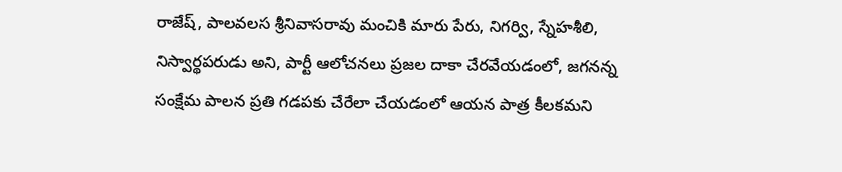రాజేష్, పాలవలస శ్రీనివాసరావు మంచికి మారు పేరు, నిగర్వి, స్నేహశీలి, నిస్వార్థపరుడు అని, పార్టీ ఆలోచనలు ప్రజల దాకా చేరవేయడంలో, జగనన్న సంక్షేమ పాలన ప్రతి గడపకు చేరేలా చేయడంలో ఆయన పాత్ర కీలకమని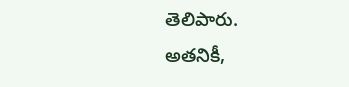తెలిపారు.
అతనికీ,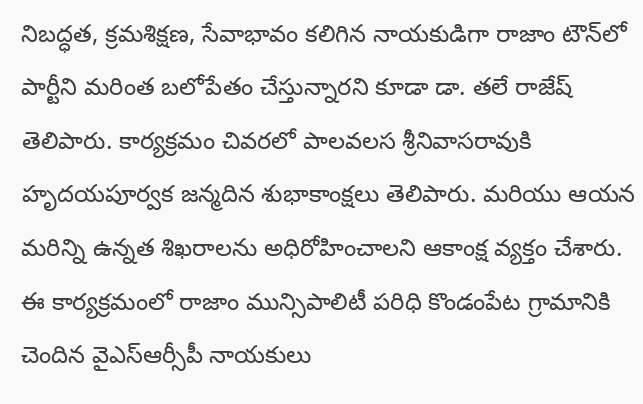నిబద్ధత, క్రమశిక్షణ, సేవాభావం కలిగిన నాయకుడిగా రాజాం టౌన్‌లో పార్టీని మరింత బలోపేతం చేస్తున్నారని కూడా డా. తలే రాజేష్ తెలిపారు. కార్యక్రమం చివరలో పాలవలస శ్రీనివాసరావుకి హృదయపూర్వక జన్మదిన శుభాకాంక్షలు తెలిపారు. మరియు ఆయన మరిన్ని ఉన్నత శిఖరాలను అధిరోహించాలని ఆకాంక్ష వ్యక్తం చేశారు.
ఈ కార్యక్రమంలో రాజాం మున్సిపాలిటీ పరిధి కొండంపేట గ్రామానికి చెందిన వైఎస్ఆర్సీపీ నాయకులు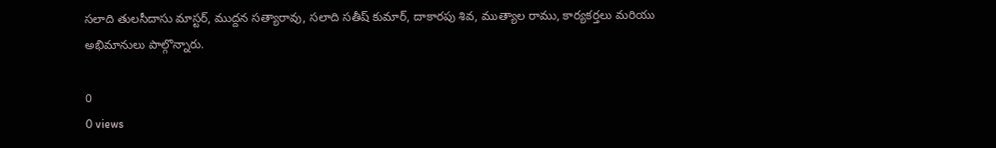సలాది తులసీదాసు మాస్టర్, ముద్దన సత్యారావు, సలాది సతీష్ కుమార్, దాకారపు శివ, ముత్యాల రాము, కార్యకర్తలు మరియు అభిమానులు పాల్గొన్నారు.

0
0 views